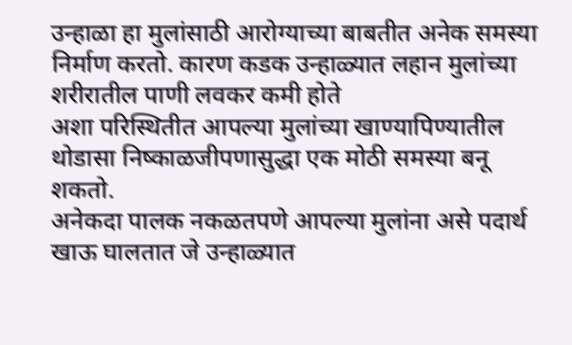उन्हाळा हा मुलांसाठी आरोग्याच्या बाबतीत अनेक समस्या निर्माण करतो. कारण कडक उन्हाळ्यात लहान मुलांच्या शरीरातील पाणी लवकर कमी होते
अशा परिस्थितीत आपल्या मुलांच्या खाण्यापिण्यातील थोडासा निष्काळजीपणासुद्धा एक मोठी समस्या बनू शकतो.
अनेकदा पालक नकळतपणे आपल्या मुलांना असे पदार्थ खाऊ घालतात जे उन्हाळ्यात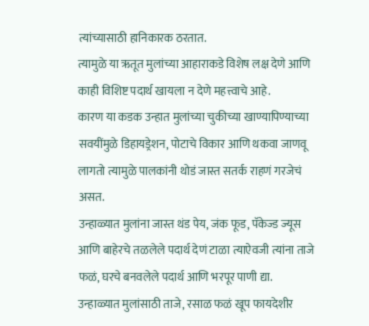त्यांच्यासाठी हानिकारक ठरतात.
त्यामुळे या ऋतूत मुलांच्या आहाराकडे विशेष लक्ष देणे आणि काही विशिष्ट पदार्थ खायला न देणे महत्त्वाचे आहे.
कारण या कडक उन्हात मुलांच्या चुकीच्या खाण्यापिण्याच्या सवयींमुळे डिहायड्रेशन, पोटाचे विकार आणि थकवा जाणवू लागतो त्यामुळे पालकांनी थोडं जास्त सतर्क राहणं गरजेचं असत.
उन्हाळ्यात मुलांना जास्त थंड पेय, जंक फूड, पॅकेज्ड ज्यूस आणि बाहेरचे तळलेले पदार्थ देणं टाळा त्याऐवजी त्यांना ताजे फळं, घरचे बनवलेले पदार्थ आणि भरपूर पाणी द्या.
उन्हाळ्यात मुलांसाठी ताजे, रसाळ फळं खूप फायदेशीर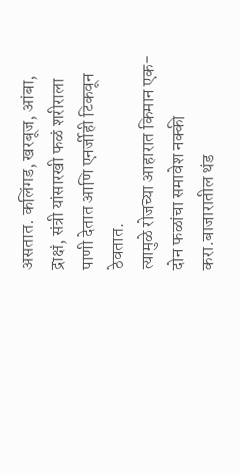असतात. कलिंगड, खरबूज, आंबा, द्राक्षं, संत्री यांसारखी फळं शरीराला पाणी देतात आणि एनर्जीही टिकवून ठेवतात.
त्यामुळे रोजच्या आहारात किमान एक-दोन फळांचा समावेश नक्की करा.बाजारातील थंड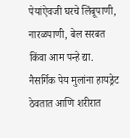पेयांऐवजी घरचे लिंबूपाणी, नारळपाणी, बेल सरबत किंवा आम पन्हे द्या.
नैसर्गिक पेय मुलांना हायड्रेट ठेवतात आणि शरीरात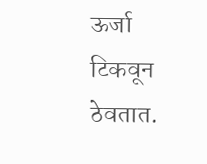ऊर्जा टिकवून ठेवतात.